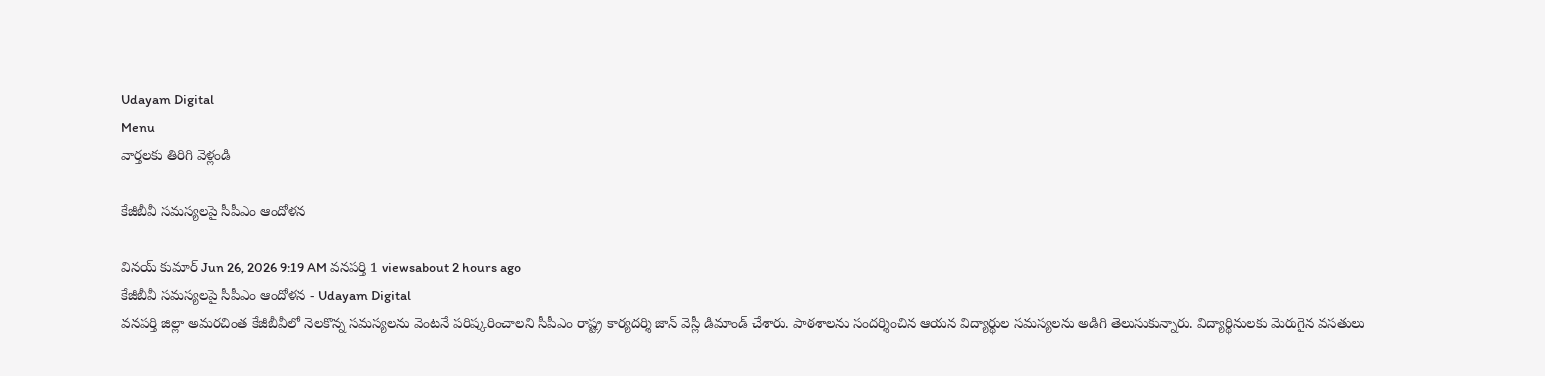Udayam Digital
Menu
వార్తలకు తిరిగి వెళ్లండి

కేజీబీవీ సమస్యలపై సీపీఎం ఆందోళన

వినయ్ కుమార్ Jun 26, 2026 9:19 AM వనపర్తి 1 viewsabout 2 hours ago
కేజీబీవీ సమస్యలపై సీపీఎం ఆందోళన - Udayam Digital
వనపర్తి జిల్లా అమరచింత కేజీబీవీలో నెలకొన్న సమస్యలను వెంటనే పరిష్కరించాలని సీపీఎం రాష్ట్ర కార్యదర్శి జాన్ వెస్లీ డిమాండ్ చేశారు. పాఠశాలను సందర్శించిన ఆయన విద్యార్థుల సమస్యలను అడిగి తెలుసుకున్నారు. విద్యార్థినులకు మెరుగైన వసతులు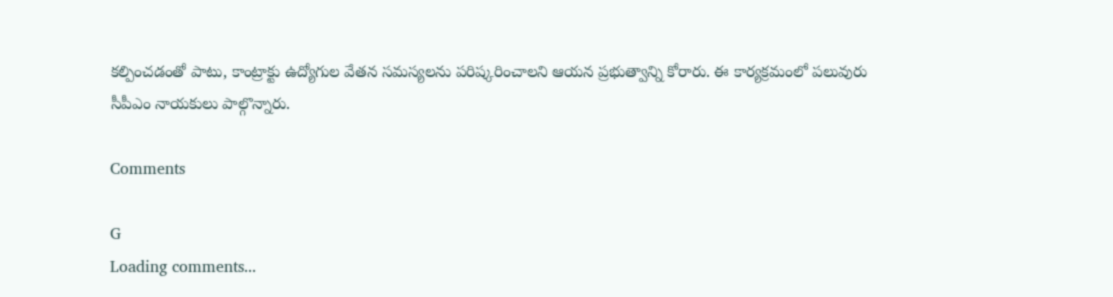కల్పించడంతో పాటు, కాంట్రాక్టు ఉద్యోగుల వేతన సమస్యలను పరిష్కరించాలని ఆయన ప్రభుత్వాన్ని కోరారు. ఈ కార్యక్రమంలో పలువురు సీపీఎం నాయకులు పాల్గొన్నారు.

Comments

G
Loading comments...